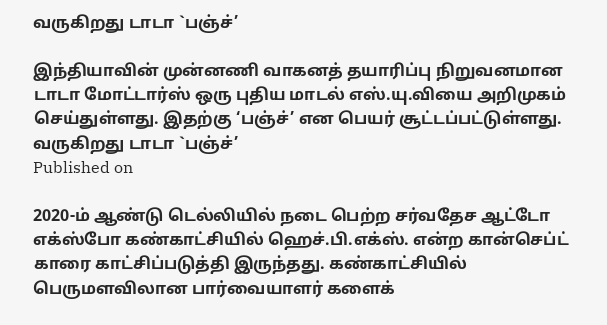வருகிறது டாடா `பஞ்ச்’

இந்தியாவின் முன்னணி வாகனத் தயாரிப்பு நிறுவனமான டாடா மோட்டார்ஸ் ஒரு புதிய மாடல் எஸ்.யு.வியை அறிமுகம் செய்துள்ளது. இதற்கு ‘பஞ்ச்’ என பெயர் சூட்டப்பட்டுள்ளது.
வருகிறது டாடா `பஞ்ச்’
Published on

2020-ம் ஆண்டு டெல்லியில் நடை பெற்ற சர்வதேச ஆட்டோ எக்ஸ்போ கண்காட்சியில் ஹெச்.பி.எக்ஸ். என்ற கான்செப்ட் காரை காட்சிப்படுத்தி இருந்தது. கண்காட்சியில் பெருமளவிலான பார்வையாளர் களைக்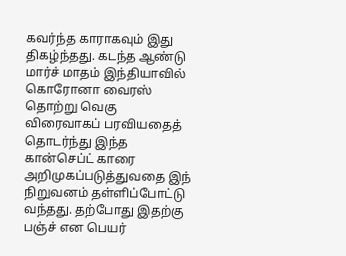கவர்ந்த காராகவும் இது திகழ்ந்தது. கடந்த ஆண்டு மார்ச் மாதம் இந்தியாவில் கொரோனா வைரஸ் தொற்று வெகு விரைவாகப் பரவியதைத் தொடர்ந்து இந்த கான்செப்ட் காரை அறிமுகப்படுத்துவதை இந் நிறுவனம் தள்ளிப்போட்டு வந்தது. தற்போது இதற்கு பஞ்ச் என பெயர்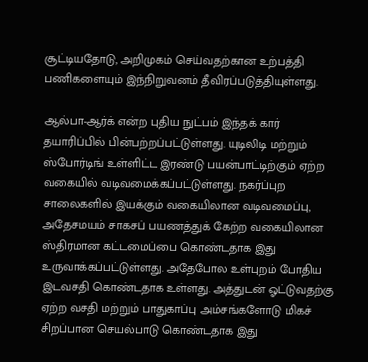சூட்டியதோடு, அறிமுகம் செய்வதற்கான உற்பத்தி பணிகளையும் இந்நிறுவனம் தீவிரப்படுத்தியுள்ளது.

ஆல்பா-ஆர்க் என்ற புதிய நுட்பம் இந்தக் கார் தயாரிப்பில் பின்பற்றப்பட்டுள்ளது. யுடிலிடி மற்றும் ஸ்போர்டிங் உள்ளிட்ட இரண்டு பயன்பாட்டிற்கும் ஏற்ற வகையில் வடிவமைக்கப்பட்டுள்ளது. நகர்ப்புற சாலைகளில் இயக்கும் வகையிலான வடிவமைப்பு, அதேசமயம் சாகசப் பயணத்துக் கேற்ற வகையிலான ஸ்திரமான கட்டமைப்பை கொண்டதாக இது உருவாக்கப்பட்டுள்ளது. அதேபோல உள்புறம் போதிய இடவசதி கொண்டதாக உள்ளது. அத்துடன் ஓட்டுவதற்கு ஏற்ற வசதி மற்றும் பாதுகாப்பு அம்சங்களோடு மிகச் சிறப்பான செயல்பாடு கொண்டதாக இது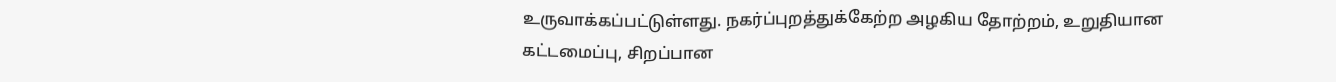உருவாக்கப்பட்டுள்ளது. நகர்ப்புறத்துக்கேற்ற அழகிய தோற்றம், உறுதியான கட்டமைப்பு, சிறப்பான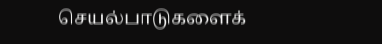செயல்பாடுகளைக்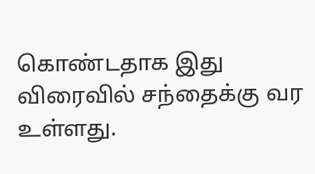கொண்டதாக இது விரைவில் சந்தைக்கு வர உள்ளது.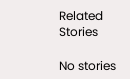Related Stories

No stories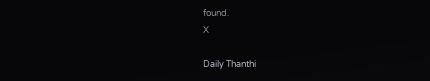found.
X

Daily Thanthi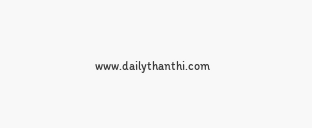www.dailythanthi.com